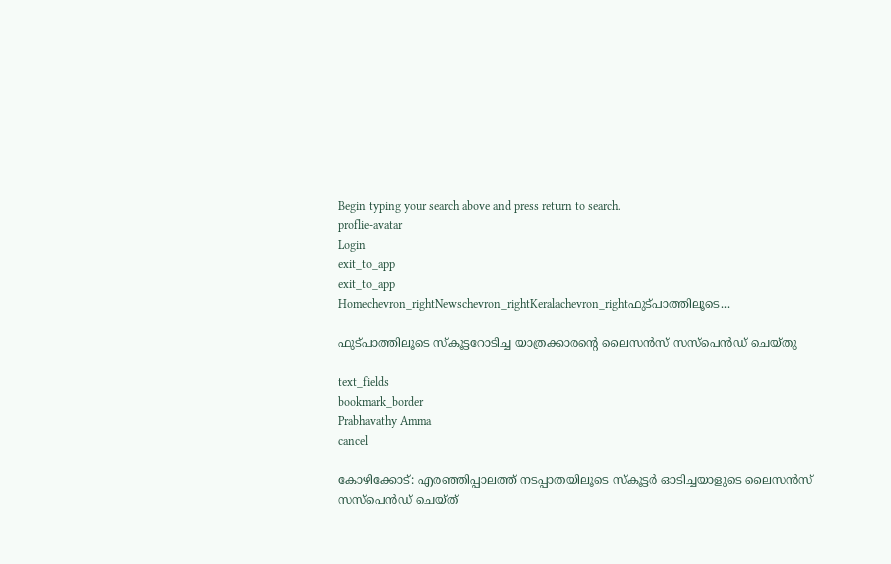Begin typing your search above and press return to search.
proflie-avatar
Login
exit_to_app
exit_to_app
Homechevron_rightNewschevron_rightKeralachevron_rightഫുട്പാത്തിലൂടെ...

ഫുട്പാത്തിലൂടെ സ്കൂട്ടറോടിച്ച യാത്രക്കാരന്‍റെ ലൈസൻസ് സസ്പെൻഡ് ചെയ്തു

text_fields
bookmark_border
Prabhavathy Amma
cancel

കോഴിക്കോട്: എരഞ്ഞിപ്പാലത്ത് നടപ്പാതയിലൂടെ സ്കൂട്ടര്‍ ഓടിച്ചയാളുടെ ലൈസൻസ് സസ്പെൻഡ് ചെയ്ത്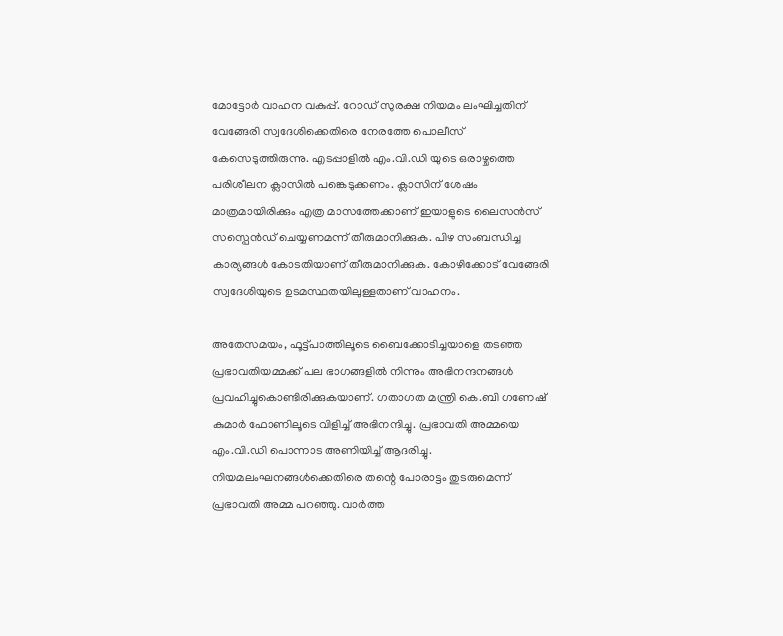മോട്ടോർ വാഹന വകുപ്പ്. റോഡ് സുരക്ഷ നിയമം ലംഘിച്ചതിന് വേങ്ങേരി സ്വദേശിക്കെതിരെ നേരത്തേ പൊലീസ് കേസെടുത്തിരുന്നു. എടപ്പാളിൽ എം.വി.ഡി യുടെ ഒരാഴ്ചത്തെ പരിശീലന ക്ലാസിൽ പങ്കെടുക്കണം. ക്ലാസിന് ശേഷം മാത്രമായിരിക്കും എത്ര മാസത്തേക്കാണ് ഇയാളുടെ ലൈസൻസ് സസ്പെൻഡ് ചെയ്യണമന്ന് തീരുമാനിക്കുക. പിഴ സംബന്ധിച്ച കാര്യങ്ങൾ കോടതിയാണ് തീരുമാനിക്കുക. കോഴിക്കോട് വേങ്ങേരി സ്വദേശിയുടെ ഉടമസ്ഥതയിലുള്ളതാണ് വാഹനം.

അതേസമയം, ഫൂട്ട്പാത്തിലൂടെ ബൈക്കോടിച്ചയാളെ തടഞ്ഞ പ്രഭാവതിയമ്മക്ക് പല ഭാഗങ്ങളിൽ നിന്നും അഭിനന്ദനങ്ങൾ പ്രവഹിച്ചുകൊണ്ടിരിക്കുകയാണ്. ഗതാഗത മന്ത്രി കെ.ബി ഗണേഷ് കുമാർ ഫോണിലൂടെ വിളിച്ച് അഭിനന്ദിച്ചു. പ്രഭാവതി അമ്മയെ എം.വി.ഡി പൊന്നാട അണിയിച്ച് ആദരിച്ചു. നിയമലംഘനങ്ങൾക്കെതിരെ തന്റെ പോരാട്ടം തുടരുമെന്ന് പ്രഭാവതി അമ്മ പറഞ്ഞു. വാർത്ത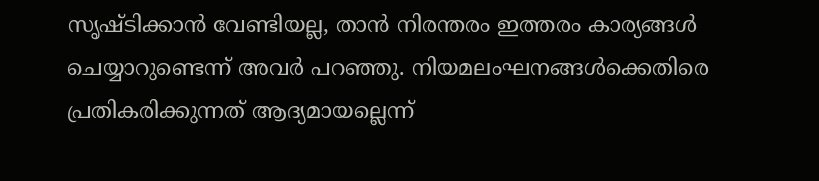സൃഷ്ടിക്കാൻ വേണ്ടിയല്ല, താൻ നിരന്തരം ഇത്തരം കാര്യങ്ങൾ ചെയ്യാറുണ്ടെന്ന് അവർ പറഞ്ഞു. നിയമലംഘനങ്ങൾക്കെതിരെ പ്രതികരിക്കുന്നത് ആദ്യമായല്ലെന്ന്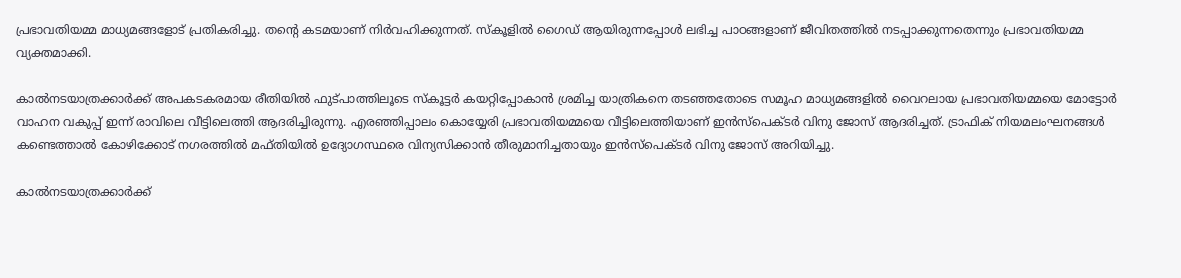പ്രഭാവതിയമ്മ മാധ്യമങ്ങളോട് പ്രതികരിച്ചു. തന്‍റെ കടമയാണ് നിർവഹിക്കുന്നത്. സ്കൂളിൽ ഗൈഡ് ആയിരുന്നപ്പോൾ ലഭിച്ച പാഠങ്ങളാണ് ജീവിതത്തിൽ നടപ്പാക്കുന്നതെന്നും പ്രഭാവതിയമ്മ വ്യക്തമാക്കി.

കാൽനടയാത്രക്കാർക്ക് അപകടകരമായ രീതിയിൽ ഫുട്പാത്തിലൂടെ സ്കൂട്ടർ കയറ്റിപ്പോകാൻ ശ്രമിച്ച യാത്രികനെ തടഞ്ഞതോടെ സമൂഹ മാധ്യമങ്ങളിൽ വൈറലായ പ്രഭാവതിയമ്മയെ മോട്ടോർ വാഹന വകുപ്പ് ഇന്ന് രാവിലെ വീട്ടിലെത്തി ആദരിച്ചിരുന്നു. എരഞ്ഞിപ്പാലം കൊയ്യേരി പ്രഭാവതിയമ്മയെ വീട്ടിലെത്തിയാണ് ഇൻസ്പെക്ടർ വിനു ജോസ് ആദരിച്ചത്. ട്രാഫിക് നിയമലംഘനങ്ങൾ കണ്ടെത്താൽ കോഴിക്കോട് നഗരത്തിൽ മഫ്തിയിൽ ഉദ്യോഗസ്ഥരെ വിന്യസിക്കാൻ തീരുമാനിച്ചതായും ഇൻസ്പെക്ടർ വിനു ജോസ് അറിയിച്ചു.

കാൽനടയാത്രക്കാർക്ക്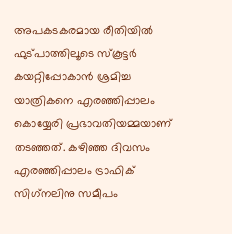അപകടകരമായ രീതിയിൽ ഫുട്പാത്തിലൂടെ സ്കൂട്ടർ കയറ്റിപ്പോകാൻ ശ്രമിച്ച യാത്രികനെ എരഞ്ഞിപ്പാലം കൊയ്യേരി പ്രഭാവതിയമ്മയാണ് തടഞ്ഞത്. കഴിഞ്ഞ ദിവസം എരഞ്ഞിപ്പാലം ട്രാഫിക് സിഗ്‌നലിനു സമീപം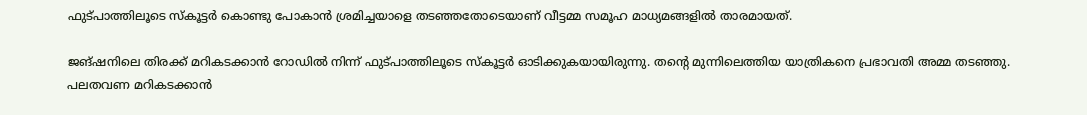ഫുട്പാത്തിലൂടെ സ്‌കൂട്ടർ കൊണ്ടു പോകാൻ ശ്രമിച്ചയാളെ തടഞ്ഞതോടെയാണ് വീട്ടമ്മ സമൂഹ മാധ്യമങ്ങളിൽ താരമായത്.

ജങ്ഷനിലെ തിരക്ക് മറികടക്കാൻ റോഡിൽ നിന്ന് ഫുട്പാത്തിലൂടെ സ്കൂട്ടർ ഓടിക്കുകയായിരുന്നു. തന്റെ മുന്നിലെത്തിയ യാത്രികനെ പ്രഭാവതി അമ്മ തടഞ്ഞു. പലതവണ മറികടക്കാൻ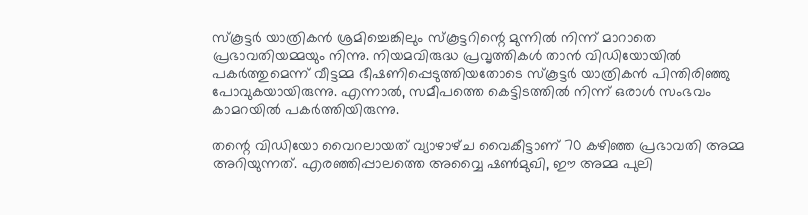സ്കൂട്ടർ യാത്രികൻ ശ്രമിച്ചെങ്കിലും സ്കൂട്ടറിന്റെ മുന്നിൽ നിന്ന് മാറാതെ പ്രഭാവതിയമ്മയും നിന്നു. നിയമവിരുദ്ധ പ്രവൃത്തികൾ താൻ വിഡിയോയിൽ പകർത്തുമെന്ന് വീട്ടമ്മ ഭീഷണിപ്പെടുത്തിയതോടെ സ്കൂട്ടർ യാത്രികൻ പിന്തിരിഞ്ഞു പോവുകയായിരുന്നു. എന്നാൽ, സമീപത്തെ കെട്ടിടത്തിൽ നിന്ന് ഒരാൾ സംഭവം കാമറയിൽ പകർത്തിയിരുന്നു.

തന്റെ വിഡിയോ വൈറലായത് വ്യാഴാഴ്‌ച വൈകീട്ടാണ് 70 കഴിഞ്ഞ പ്രഭാവതി അമ്മ അറിയുന്നത്. എരഞ്ഞിപ്പാലത്തെ അവ്വൈ ഷൺമുഖി, ഈ അമ്മ പുലി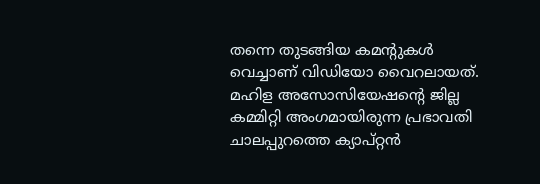തന്നെ തുടങ്ങിയ കമന്റുകൾ വെച്ചാണ് വിഡിയോ വൈറലായത്. മഹിള അസോസിയേഷന്റെ ജില്ല കമ്മിറ്റി അംഗമായിരുന്ന പ്രഭാവതി ചാലപ്പുറത്തെ ക്യാപ്റ്റൻ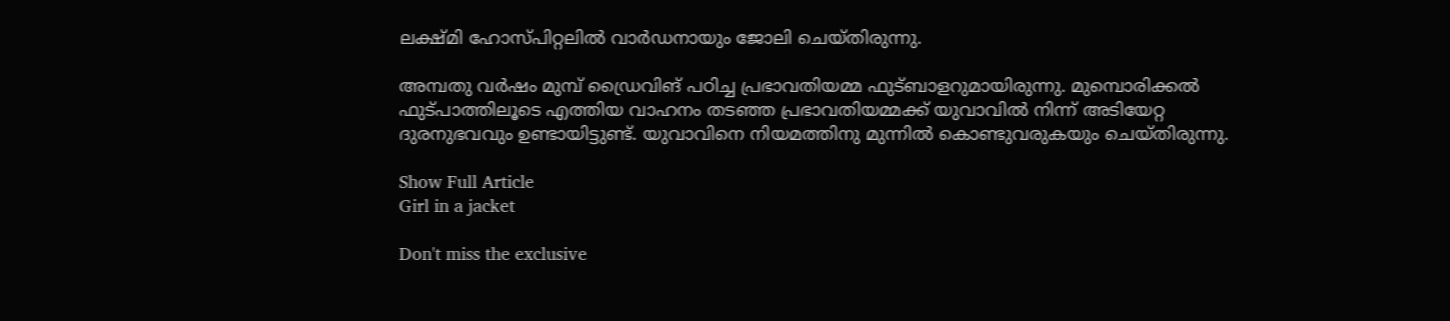ലക്ഷ്‌മി ഹോസ്‌പിറ്റലിൽ വാർഡനായും ജോലി ചെയ്ത‌ിരുന്നു.

അമ്പതു വർഷം മുമ്പ് ഡ്രൈവിങ് പഠിച്ച പ്രഭാവതിയമ്മ ഫുട്ബാളറുമായിരുന്നു. മുമ്പൊരിക്കൽ ഫുട്പാത്തിലൂടെ എത്തിയ വാഹനം തടഞ്ഞ പ്രഭാവതിയമ്മക്ക് യുവാവിൽ നിന്ന് അടിയേറ്റ ദുരനുഭവവും ഉണ്ടായിട്ടുണ്ട്. യുവാവിനെ നിയമത്തിനു മുന്നിൽ കൊണ്ടുവരുകയും ചെയ്തിരുന്നു.

Show Full Article
Girl in a jacket

Don't miss the exclusive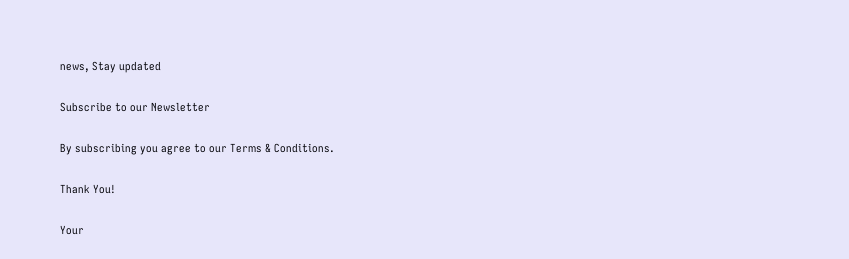news, Stay updated

Subscribe to our Newsletter

By subscribing you agree to our Terms & Conditions.

Thank You!

Your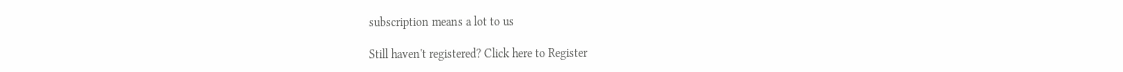subscription means a lot to us

Still haven't registered? Click here to Register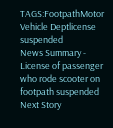TAGS:FootpathMotor Vehicle Deptlicense suspended
News Summary - License of passenger who rode scooter on footpath suspended
Next Story